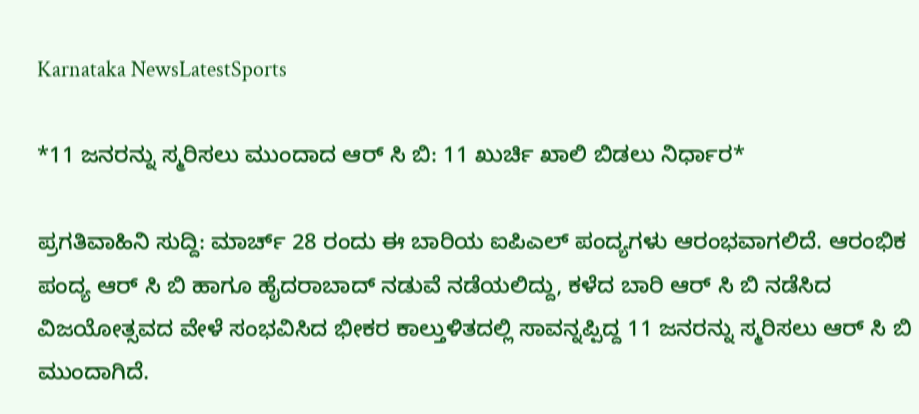Karnataka NewsLatestSports

*11 ಜನರನ್ನು ಸ್ಮರಿಸಲು ಮುಂದಾದ ಆರ್ ಸಿ ಬಿ: 11 ಖುರ್ಚಿ ಖಾಲಿ ಬಿಡಲು ನಿರ್ಧಾರ*

ಪ್ರಗತಿವಾಹಿನಿ ಸುದ್ದಿ: ಮಾರ್ಚ್ 28 ರಂದು ಈ ಬಾರಿಯ ಐಪಿಎಲ್ ಪಂದ್ಯಗಳು ಆರಂಭವಾಗಲಿದೆ. ಆರಂಭಿಕ ಪಂದ್ಯ ಆರ್ ಸಿ ಬಿ ಹಾಗೂ ಹೈದರಾಬಾದ್ ನಡುವೆ ನಡೆಯಲಿದ್ದು, ಕಳೆದ ಬಾರಿ ಆರ್ ಸಿ ಬಿ ನಡೆಸಿದ ವಿಜಯೋತ್ಸವದ ವೇಳೆ ಸಂಭವಿಸಿದ ಭೀಕರ ಕಾಲ್ತುಳಿತದಲ್ಲಿ ಸಾವನ್ನಪ್ಪಿದ್ದ 11 ಜನರನ್ನು ಸ್ಮರಿಸಲು ಆರ್ ಸಿ ಬಿ ಮುಂದಾಗಿದೆ.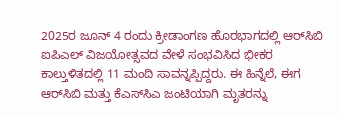2025ರ ಜೂನ್ 4 ರಂದು ಕ್ರೀಡಾಂಗಣ ಹೊರಭಾಗದಲ್ಲಿ ಆರ್‌ಸಿಬಿ ಐಪಿಎಲ್ ವಿಜಯೋತ್ಸವದ ವೇಳೆ ಸಂಭವಿಸಿದ ಭೀಕರ ಕಾಲ್ತುಳಿತದಲ್ಲಿ 11 ಮಂದಿ ಸಾವನ್ನಪ್ಪಿದ್ದರು. ಈ ಹಿನ್ನೆಲೆ, ಈಗ ಆರ್‌ಸಿಬಿ ಮತ್ತು ಕೆಎಸ್‌ಸಿಎ ಜಂಟಿಯಾಗಿ ಮೃತರನ್ನು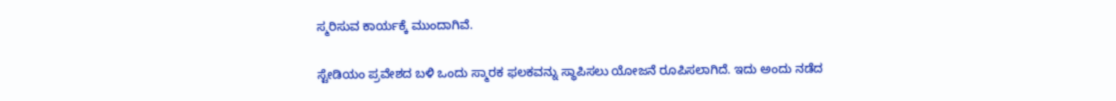ಸ್ಮರಿಸುವ ಕಾರ್ಯಕ್ಕೆ ಮುಂದಾಗಿವೆ.

ಸ್ಟೇಡಿಯಂ ಪ್ರವೇಶದ ಬಳಿ ಒಂದು ಸ್ಮಾರಕ ಫಲಕವನ್ನು ಸ್ಥಾಪಿಸಲು ಯೋಜನೆ ರೂಪಿಸಲಾಗಿದೆ. ಇದು ಅಂದು ನಡೆದ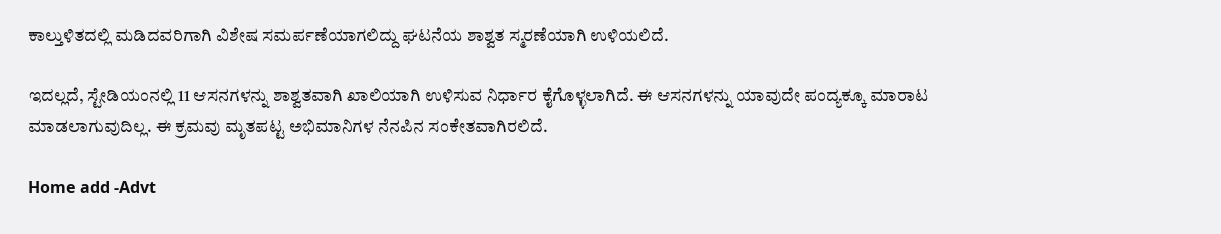ಕಾಲ್ತುಳಿತದಲ್ಲಿ ಮಡಿದವರಿಗಾಗಿ ವಿಶೇಷ ಸಮರ್ಪಣೆಯಾಗಲಿದ್ದು ಘಟನೆಯ ಶಾಶ್ವತ ಸ್ಮರಣೆಯಾಗಿ ಉಳಿಯಲಿದೆ.

ಇದಲ್ಲದೆ, ಸ್ಟೇಡಿಯಂನಲ್ಲಿ 11 ಆಸನಗಳನ್ನು ಶಾಶ್ವತವಾಗಿ ಖಾಲಿಯಾಗಿ ಉಳಿಸುವ ನಿರ್ಧಾರ ಕೈಗೊಳ್ಳಲಾಗಿದೆ. ಈ ಆಸನಗಳನ್ನು ಯಾವುದೇ ಪಂದ್ಯಕ್ಕೂ ಮಾರಾಟ ಮಾಡಲಾಗುವುದಿಲ್ಲ. ಈ ಕ್ರಮವು ಮೃತಪಟ್ಟ ಅಭಿಮಾನಿಗಳ ನೆನಪಿನ ಸಂಕೇತವಾಗಿರಲಿದೆ.

Home add -Advt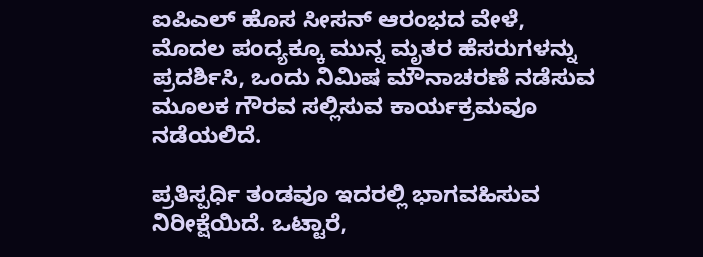ಐಪಿಎಲ್ ಹೊಸ ಸೀಸನ್ ಆರಂಭದ ವೇಳೆ, ಮೊದಲ ಪಂದ್ಯಕ್ಕೂ ಮುನ್ನ ಮೃತರ ಹೆಸರುಗಳನ್ನು ಪ್ರದರ್ಶಿಸಿ, ಒಂದು ನಿಮಿಷ ಮೌನಾಚರಣೆ ನಡೆಸುವ ಮೂಲಕ ಗೌರವ ಸಲ್ಲಿಸುವ ಕಾರ್ಯಕ್ರಮವೂ ನಡೆಯಲಿದೆ.

ಪ್ರತಿಸ್ಪರ್ಧಿ ತಂಡವೂ ಇದರಲ್ಲಿ ಭಾಗವಹಿಸುವ ನಿರೀಕ್ಷೆಯಿದೆ. ಒಟ್ಟಾರೆ,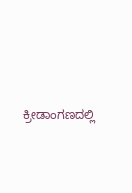ಕ್ರೀಡಾಂಗಣದಲ್ಲಿ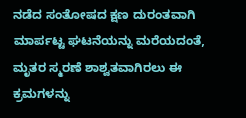ನಡೆದ ಸಂತೋಷದ ಕ್ಷಣ ದುರಂತವಾಗಿ ಮಾರ್ಪಟ್ಟ ಘಟನೆಯನ್ನು ಮರೆಯದಂತೆ, ಮೃತರ ಸ್ಮರಣೆ ಶಾಶ್ವತವಾಗಿರಲು ಈ ಕ್ರಮಗಳನ್ನು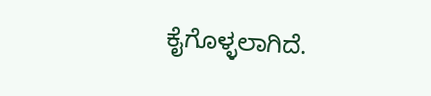ಕೈಗೊಳ್ಳಲಾಗಿದೆ.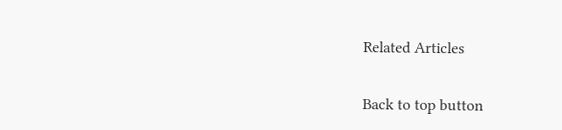Related Articles

Back to top button